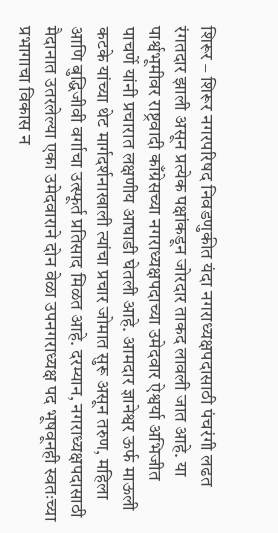शिरूर – शिरूर नगरपरिषद निवडणुकीत यंदा नगराध्यक्षपदासाठी पंचरंगी लढत रंगतदार झाली असून प्रत्येक पक्षांकडून जोरदार ताकद लावली जात आहे. या पार्श्वभूमीवर राष्ट्रवादी काँग्रेसच्या नगराध्यक्षपदाच्या उमेदवार ऐश्वर्या अभिजीत पाचर्णे यांनी प्रचारात लक्षणीय आघाडी घेतली आहे. आमदार ज्ञानेश्वर ऊर्फ माऊली कटके यांच्या थेट मार्गदर्शनाखाली त्यांचा प्रचार जोमात सुरू असून तरुण, महिला आणि बुद्धिजीवी वर्गाचा उत्स्फूर्त प्रतिसाद मिळत आहे. दरम्यान, नगराध्यक्षपदासाठी मैदानात उतरलेल्या एका उमेदवाराने दोन वेळा उपनगराध्यक्ष पद भूषवूनही स्वतःच्या प्रभागाचा विकास न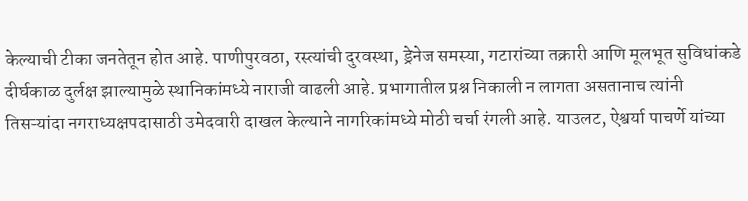केल्याची टीका जनतेतून होत आहे. पाणीपुरवठा, रस्त्यांची दुरवस्था, ड्रेनेज समस्या, गटारांच्या तक्रारी आणि मूलभूत सुविधांकडे दीर्घकाळ दुर्लक्ष झाल्यामुळे स्थानिकांमध्ये नाराजी वाढली आहे. प्रभागातील प्रश्न निकाली न लागता असतानाच त्यांनी तिसऱ्यांदा नगराध्यक्षपदासाठी उमेदवारी दाखल केल्याने नागरिकांमध्ये मोठी चर्चा रंगली आहे. याउलट, ऐश्वर्या पाचर्णे यांच्या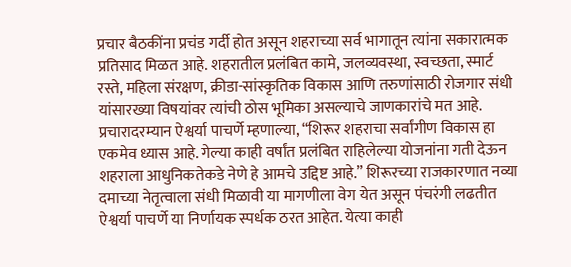प्रचार बैठकींना प्रचंड गर्दी होत असून शहराच्या सर्व भागातून त्यांना सकारात्मक प्रतिसाद मिळत आहे. शहरातील प्रलंबित कामे, जलव्यवस्था, स्वच्छता, स्मार्ट रस्ते, महिला संरक्षण, क्रीडा-सांस्कृतिक विकास आणि तरुणांसाठी रोजगार संधी यांसारख्या विषयांवर त्यांची ठोस भूमिका असल्याचे जाणकारांचे मत आहे. प्रचारादरम्यान ऐश्वर्या पाचर्णे म्हणाल्या, “शिरूर शहराचा सर्वांगीण विकास हा एकमेव ध्यास आहे. गेल्या काही वर्षांत प्रलंबित राहिलेल्या योजनांना गती देऊन शहराला आधुनिकतेकडे नेणे हे आमचे उद्दिष्ट आहे.” शिरूरच्या राजकारणात नव्या दमाच्या नेतृत्वाला संधी मिळावी या मागणीला वेग येत असून पंचरंगी लढतीत ऐश्वर्या पाचर्णे या निर्णायक स्पर्धक ठरत आहेत. येत्या काही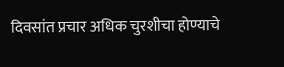दिवसांत प्रचार अधिक चुरशीचा होण्याचे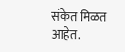संकेत मिळत आहेत.